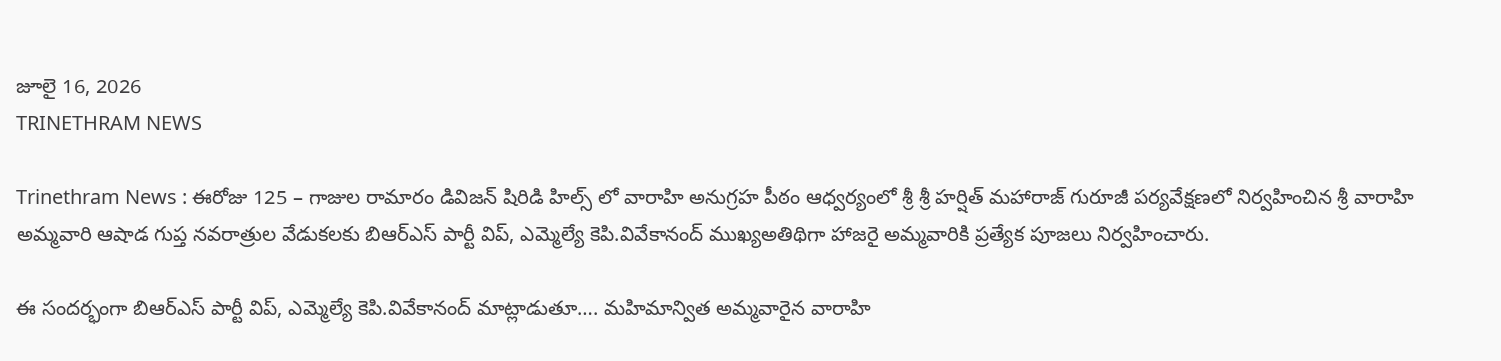జూలై 16, 2026
TRINETHRAM NEWS

Trinethram News : ఈరోజు 125 – గాజుల రామారం డివిజన్ షిరిడి హిల్స్ లో వారాహి అనుగ్రహ పీఠం ఆధ్వర్యంలో శ్రీ శ్రీ హర్షిత్ మహారాజ్ గురూజీ పర్యవేక్షణలో నిర్వహించిన శ్రీ వారాహి అమ్మవారి ఆషాడ గుప్త నవరాత్రుల వేడుకలకు బిఆర్ఎస్ పార్టీ విప్, ఎమ్మెల్యే కెపి.వివేకానంద్ ముఖ్యఅతిథిగా హాజరై అమ్మవారికి ప్రత్యేక పూజలు నిర్వహించారు.

ఈ సందర్భంగా బిఆర్ఎస్ పార్టీ విప్, ఎమ్మెల్యే కెపి.వివేకానంద్ మాట్లాడుతూ…. మహిమాన్విత అమ్మవారైన వారాహి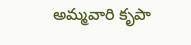అమ్మవారి కృపా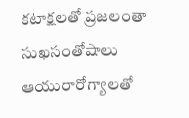కటాక్షలతో ప్రజలంతా సుఖసంతోషాలు ఆయురారోగ్యాలతో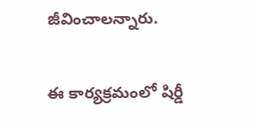జీవించాలన్నారు.

ఈ కార్యక్రమంలో షిర్డీ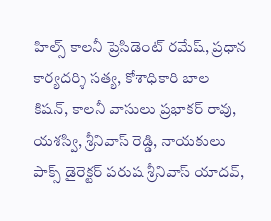హిల్స్ కాలనీ ప్రెసిడెంట్ రమేష్, ప్రధాన కార్యదర్శి సత్య, కోశాధికారి బాల కిషన్, కాలనీ వాసులు ప్రభాకర్ రావు, యశస్వి, శ్రీనివాస్ రెడ్డి, నాయకులు పాక్స్ డైరెక్టర్ పరుష శ్రీనివాస్ యాదవ్,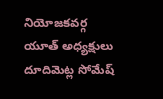నియోజకవర్గ యూత్ అధ్యక్షులు దూదిమెట్ల సోమేష్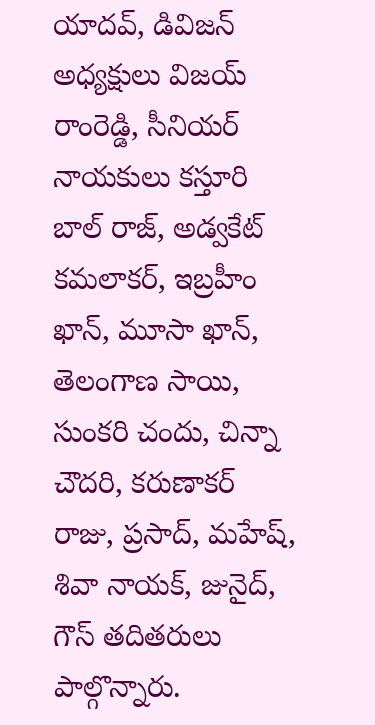యాదవ్, డివిజన్ అధ్యక్షులు విజయ్ రాంరెడ్డి, సీనియర్ నాయకులు కస్తూరి బాల్ రాజ్, అడ్వకేట్ కమలాకర్, ఇబ్రహీం ఖాన్, మూసా ఖాన్, తెలంగాణ సాయి, సుంకరి చందు, చిన్నా చౌదరి, కరుణాకర్ రాజు, ప్రసాద్, మహేష్, శివా నాయక్, జునైద్, గౌస్ తదితరులు పాల్గొన్నారు.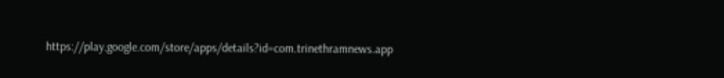https://play.google.com/store/apps/details?id=com.trinethramnews.app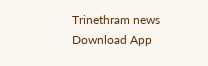Trinethram news
Download App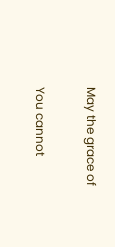May the grace of

You cannot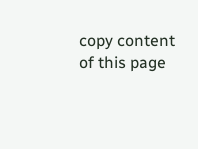copy content of this page